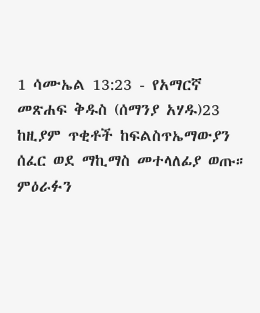1 ሳሙኤል 13:23 - የአማርኛ መጽሐፍ ቅዱስ (ሰማንያ አሃዱ)23 ከዚያም ጥቂቶች ከፍልስጥኤማውያን ሰፈር ወደ ማኪማስ መተላለፊያ ወጡ። ምዕራፉን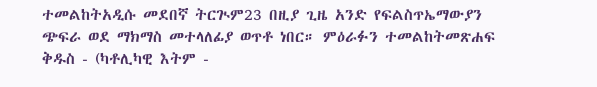ተመልከትአዲሱ መደበኛ ትርጒም23 በዚያ ጊዜ አንድ የፍልስጥኤማውያን ጭፍራ ወደ ማክማስ መተላለፊያ ወጥቶ ነበር። ምዕራፉን ተመልከትመጽሐፍ ቅዱስ - (ካቶሊካዊ እትም -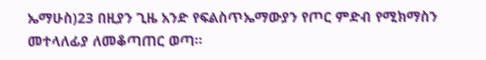ኤማሁስ)23 በዚያን ጊዜ አንድ የፍልስጥኤማውያን የጦር ምድብ የሚክማስን መተላለፊያ ለመቆጣጠር ወጣ።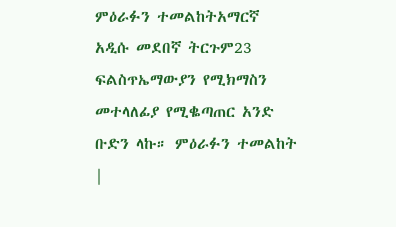ምዕራፉን ተመልከትአማርኛ አዲሱ መደበኛ ትርጉም23 ፍልስጥኤማውያን የሚክማስን መተላለፊያ የሚቈጣጠር አንድ ቡድን ላኩ። ምዕራፉን ተመልከት |